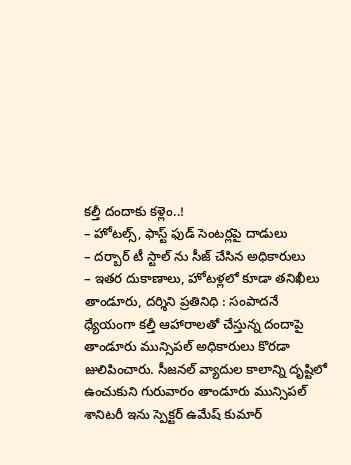కల్తీ దందాకు కళ్లెం..!
– హోటల్స్, ఫాస్ట్ ఫుడ్ సెంటర్లపై దాడులు
– దర్బార్ టీ స్టాల్ ను సీజ్ చేసిన అధికారులు
– ఇతర దుకాణాలు, హోటళ్లలో కూడా తనిఖీలు
తాండూరు, దర్శిని ప్రతినిధి : సంపాదనే ధ్యేయంగా కల్తీ ఆహారాలతో చేస్తున్న దందాపై తాండూరు మున్సిపల్ అధికారులు కొరడా జులిపించారు. సీజనల్ వ్యాదుల కాలాన్ని దృష్టిలో ఉంచుకుని గురువారం తాండూరు మున్సిపల్ శానిటరీ ఇను స్పెక్టర్ ఉమేష్ కుమార్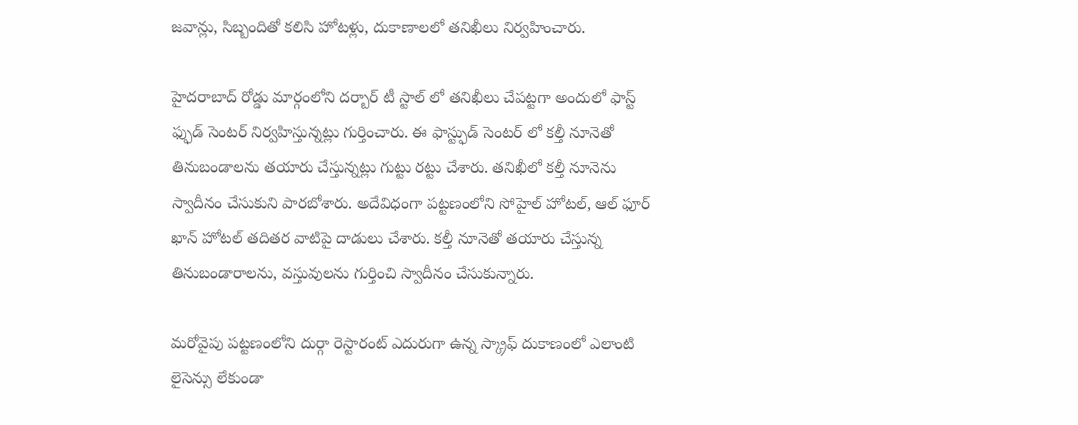జవాన్లు, సిబ్బందితో కలిసి హోటళ్లు, దుకాణాలలో తనిఖీలు నిర్వహించారు.

హైదరాబాద్ రోడ్డు మార్గంలోని దర్బార్ టీ స్టాల్ లో తనిఖీలు చేపట్టగా అందులో ఫాస్ట్ ఫ్ఫుడ్ సెంటర్ నిర్వహిస్తున్నట్లు గుర్తించారు. ఈ ఫాస్ట్ఫుడ్ సెంటర్ లో కల్తీ నూనెతో తినుబండాలను తయారు చేస్తున్నట్లు గుట్టు రట్టు చేశారు. తనిఖీలో కల్తీ నూనెను స్వాదీనం చేసుకుని పారబోశారు. అదేవిధంగా పట్టణంలోని సోహైల్ హోటల్, ఆల్ ఫూర్ ఖాన్ హోటల్ తదితర వాటిపై దాడులు చేశారు. కల్తీ నూనెతో తయారు చేస్తున్న తినుబండారాలను, వస్తువులను గుర్తించి స్వాదీనం చేసుకున్నారు.

మరోవైపు పట్టణంలోని దుర్గా రెస్టారంట్ ఎదురుగా ఉన్న స్క్రాఫ్ దుకాణంలో ఎలాంటి లైసెన్సు లేకుండా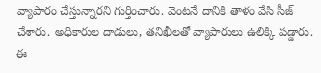వ్యాపారం చేస్తున్నారని గుర్తించారు. వెంటనే దానికి తాళం వేసి సీజ్ చేశారు. అధికారుల దాడులు, తనిఖీలతో వ్యాపారులు ఉలిక్కి పడ్డారు. ఈ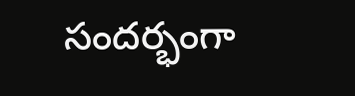సందర్భంగా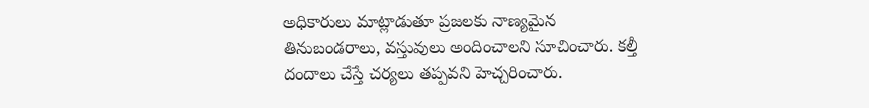అధికారులు మాట్లాడుతూ ప్రజలకు నాణ్యమైన తినుబండరాలు, వస్తువులు అందించాలని సూచించారు. కల్తీ దందాలు చేస్తే చర్యలు తప్పవని హెచ్చరించారు.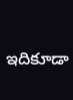ఇదికూడా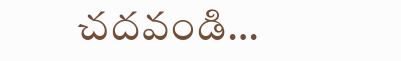చదవండి…